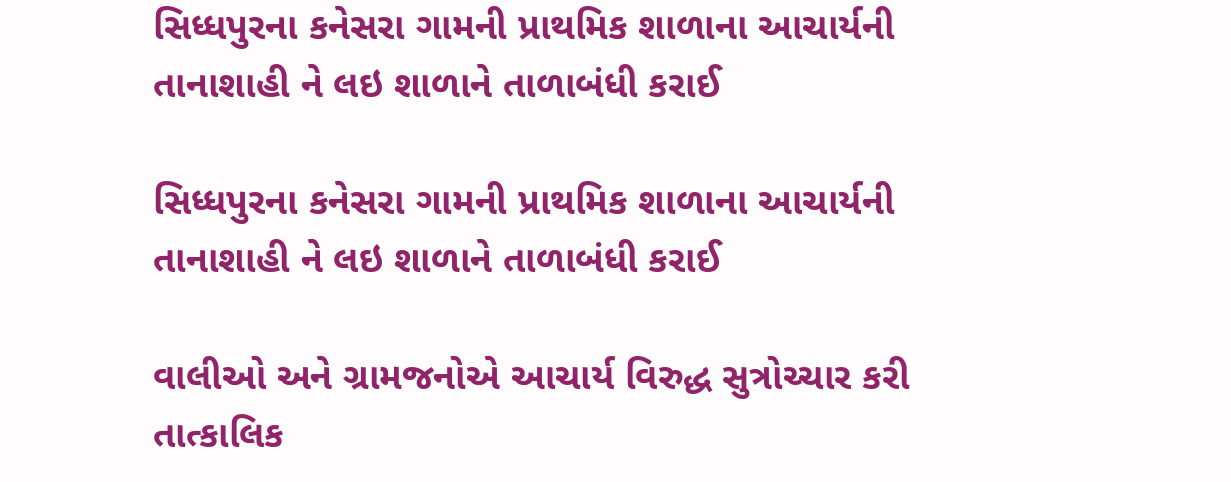સિધ્ધપુરના કનેસરા ગામની પ્રાથમિક શાળાના આચાર્યની તાનાશાહી ને લઇ શાળાને તાળાબંધી કરાઈ

સિધ્ધપુરના કનેસરા ગામની પ્રાથમિક શાળાના આચાર્યની તાનાશાહી ને લઇ શાળાને તાળાબંધી કરાઈ

વાલીઓ અને ગ્રામજનોએ આચાર્ય વિરુદ્ધ સુત્રોચ્ચાર કરી તાત્કાલિક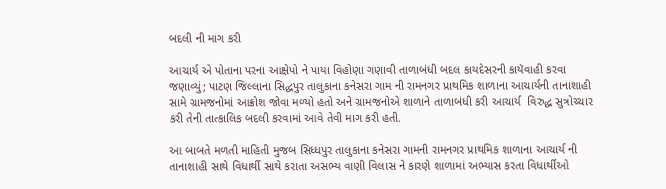બદલી ની માગ કરી

આચાર્ય એ પોતાના પરના આક્ષેપો ને પાયા વિહોણા ગણાવી તાળાબંધી બદલ કાયદેસરની કાયૅવાહી કરવા જણાવ્યું; પાટણ જિલ્લાના સિદ્ધપુર તાલુકાના કનેસરા ગામ ની રામનગર પ્રાથમિક શાળાના આચાર્યની તાનાશાહી સામે ગ્રામજનોમાં આક્રોશ જોવા મળ્યો હતો અને ગ્રામજનોએ શાળાને તાળાબંધી કરી આચાર્ય  વિરુદ્ધ સુત્રોચ્ચાર કરી તેની તાત્કાલિક બદલી કરવામાં આવે તેવી માગ કરી હતી.

આ બાબતે મળતી માહિતી મુજબ સિધ્ધપુર તાલુકાના કનેસરા ગામની રામનગર પ્રાથમિક શાળાના આચાર્ય ની તાનાશાહી સાથે વિધાર્થી સાથે કરાતા અસભ્ય વાણી વિલાસ ને કારણે શાળામાં અભ્યાસ કરતા વિધાર્થીઓ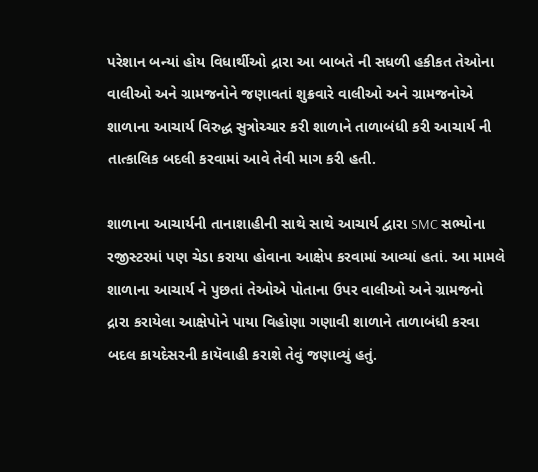પરેશાન બન્યાં હોય વિધાર્થીઓ દ્રારા આ બાબતે ની સધળી હકીકત તેઓના વાલીઓ અને ગ્રામજનોને જણાવતાં શુક્રવારે વાલીઓ અને ગ્રામજનોએ શાળાના આચાર્ય વિરુદ્ધ સુત્રોચ્ચાર કરી શાળાને તાળાબંધી કરી આચાર્ય ની તાત્કાલિક બદલી કરવામાં આવે તેવી માગ કરી હતી.

શાળાના આચાર્યની તાનાશાહીની સાથે સાથે આચાર્ય દ્વારા SMC સભ્યોના રજીસ્ટરમાં પણ ચેડા કરાયા હોવાના આક્ષેપ કરવામાં આવ્યાં હતાં. આ મામલે શાળાના આચાર્ય ને પુછતાં તેઓએ પોતાના ઉપર વાલીઓ અને ગ્રામજનો દ્રારા કરાયેલા આક્ષેપોને પાયા વિહોણા ગણાવી શાળાને તાળાબંધી કરવા બદલ કાયદેસરની કાયૅવાહી કરાશે તેવું જણાવ્યું હતું.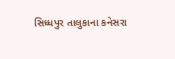સિધ્ધપુર તાલુકાના કનેસરા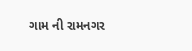ગામ ની રામનગર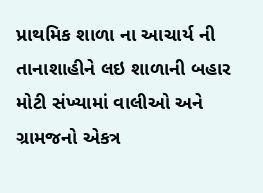પ્રાથમિક શાળા ના આચાર્ય ની તાનાશાહીને લઇ શાળાની બહાર મોટી સંખ્યામાં વાલીઓ અને ગ્રામજનો એકત્ર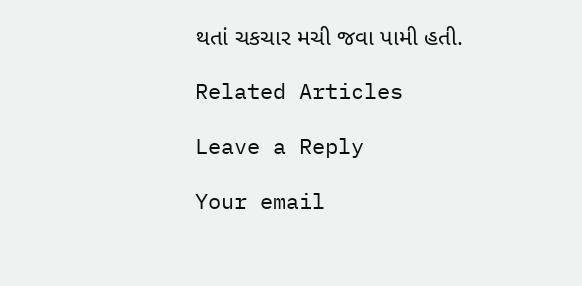થતાં ચકચાર મચી જવા પામી હતી.

Related Articles

Leave a Reply

Your email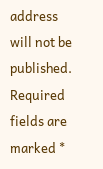address will not be published. Required fields are marked *